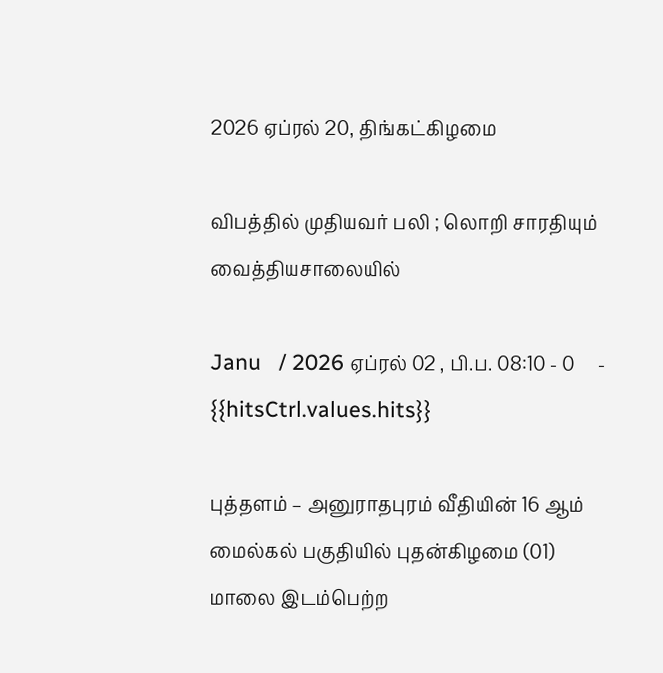2026 ஏப்ரல் 20, திங்கட்கிழமை

விபத்தில் முதியவர் பலி ; லொறி சாரதியும் வைத்தியசாலையில்

Janu   / 2026 ஏப்ரல் 02 , பி.ப. 08:10 - 0     - {{hitsCtrl.values.hits}}

புத்தளம் – அனுராதபுரம் வீதியின் 16 ஆம் மைல்கல் பகுதியில் புதன்கிழமை (01) மாலை இடம்பெற்ற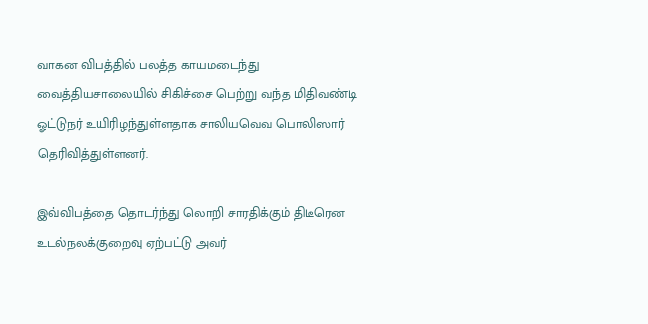வாகன விபத்தில் பலத்த காயமடைந்து வைத்தியசாலையில் சிகிச்சை பெற்று வந்த மிதிவண்டி ஓட்டுநர் உயிரிழந்துள்ளதாக சாலியவெவ பொலிஸார் தெரிவித்துள்ளனர்.

இவ்விபத்தை தொடர்ந்து லொறி சாரதிக்கும் திடீரென உடல்நலக்குறைவு ஏற்பட்டு அவர்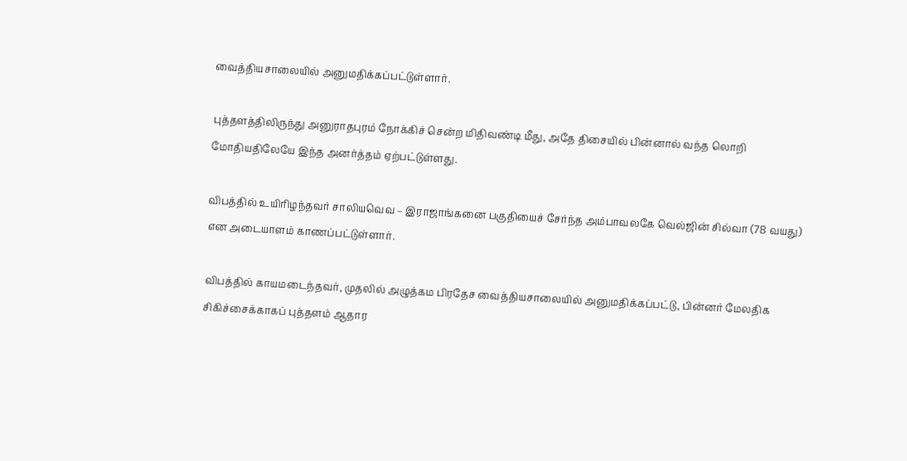வைத்தியசாலையில் அனுமதிக்கப்பட்டுள்ளார்.

புத்தளத்திலிருந்து அனுராதபுரம் நோக்கிச் சென்ற மிதிவண்டி மீது, அதே திசையில் பின்னால் வந்த லொறி மோதியதிலேயே இந்த அனர்த்தம் ஏற்பட்டுள்ளது.

விபத்தில் உயிரிழந்தவர் சாலியவெவ – இராஜாங்கனை பகுதியைச் சேர்ந்த அம்பாவலகே வெல்ஜின் சில்வா (78 வயது) என அடையாளம் காணப்பட்டுள்ளார்.

விபத்தில் காயமடைந்தவர், முதலில் அழுத்கம பிரதேச வைத்தியசாலையில் அனுமதிக்கப்பட்டு, பின்னர் மேலதிக சிகிச்சைக்காகப் புத்தளம் ஆதார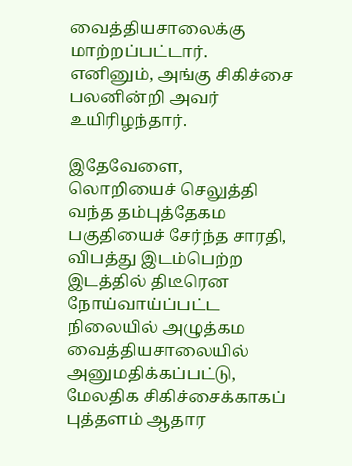வைத்தியசாலைக்கு மாற்றப்பட்டார். எனினும், அங்கு சிகிச்சை பலனின்றி அவர் உயிரிழந்தார்.

இதேவேளை, லொறியைச் செலுத்தி வந்த தம்புத்தேகம பகுதியைச் சேர்ந்த சாரதி, விபத்து இடம்பெற்ற இடத்தில் திடீரென நோய்வாய்ப்பட்ட நிலையில் அழுத்கம வைத்தியசாலையில் அனுமதிக்கப்பட்டு, மேலதிக சிகிச்சைக்காகப் புத்தளம் ஆதார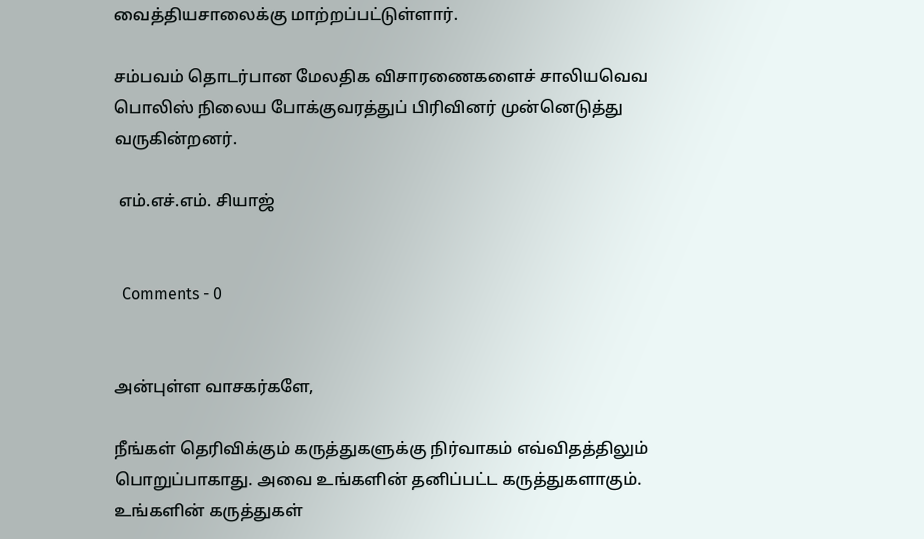வைத்தியசாலைக்கு மாற்றப்பட்டுள்ளார்.

சம்பவம் தொடர்பான மேலதிக விசாரணைகளைச் சாலியவெவ பொலிஸ் நிலைய போக்குவரத்துப் பிரிவினர் முன்னெடுத்து வருகின்றனர்.

 எம்.எச்.எம். சியாஜ்


  Comments - 0


அன்புள்ள வாசகர்களே,

நீங்கள் தெரிவிக்கும் கருத்துகளுக்கு நிர்வாகம் எவ்விதத்திலும் பொறுப்பாகாது. அவை உங்களின் தனிப்பட்ட கருத்துகளாகும். உங்களின் கருத்துகள்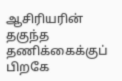ஆசிரியரின் தகுந்த தணிக்கைக்குப் பிறகே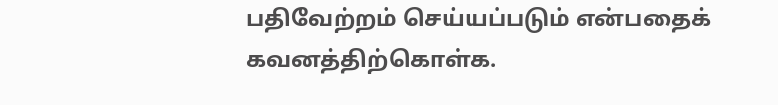பதிவேற்றம் செய்யப்படும் என்பதைக் கவனத்திற்கொள்க.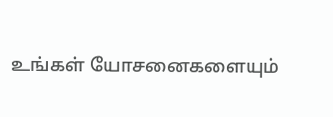உங்கள் யோசனைகளையும்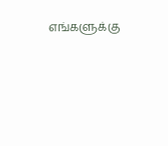எங்களுக்கு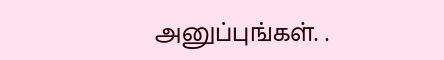அனுப்புங்கள். .